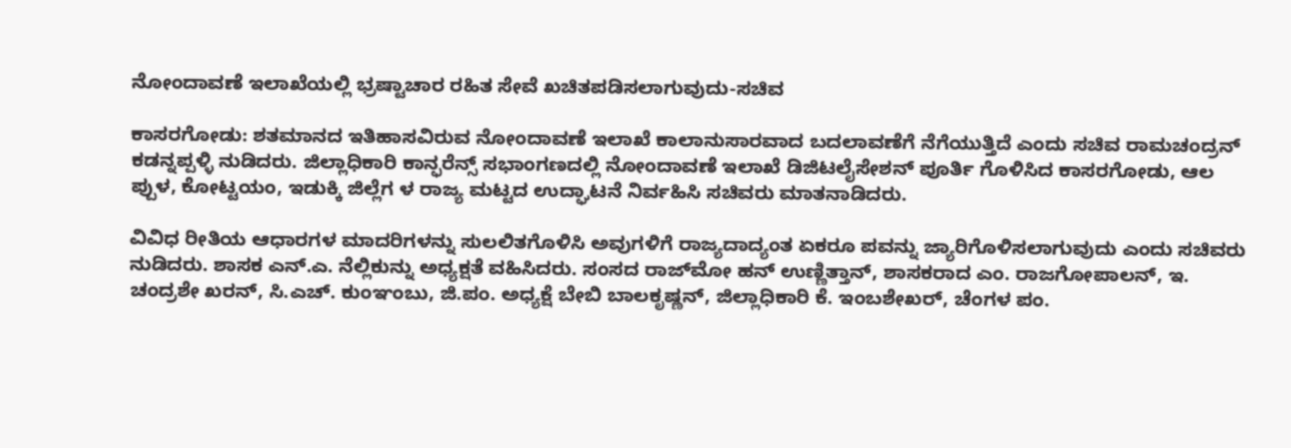ನೋಂದಾವಣೆ ಇಲಾಖೆಯಲ್ಲಿ ಭ್ರಷ್ಟಾಚಾರ ರಹಿತ ಸೇವೆ ಖಚಿತಪಡಿಸಲಾಗುವುದು-ಸಚಿವ

ಕಾಸರಗೋಡು: ಶತಮಾನದ ಇತಿಹಾಸವಿರುವ ನೋಂದಾವಣೆ ಇಲಾಖೆ ಕಾಲಾನುಸಾರವಾದ ಬದಲಾವಣೆಗೆ ನೆಗೆಯುತ್ತಿದೆ ಎಂದು ಸಚಿವ ರಾಮಚಂದ್ರನ್ ಕಡನ್ನಪ್ಪಳ್ಳಿ ನುಡಿದರು. ಜಿಲ್ಲಾಧಿಕಾರಿ ಕಾನ್ಫರೆನ್ಸ್ ಸಭಾಂಗಣದಲ್ಲಿ ನೋಂದಾವಣೆ ಇಲಾಖೆ ಡಿಜಿಟಲೈಸೇಶನ್ ಪೂರ್ತಿ ಗೊಳಿಸಿದ ಕಾಸರಗೋಡು, ಆಲ ಪ್ಪುಳ, ಕೋಟ್ಟಯಂ, ಇಡುಕ್ಕಿ ಜಿಲ್ಲೆಗ ಳ ರಾಜ್ಯ ಮಟ್ಟದ ಉದ್ಘಾಟನೆ ನಿರ್ವಹಿಸಿ ಸಚಿವರು ಮಾತನಾಡಿದರು.

ವಿವಿಧ ರೀತಿಯ ಆಧಾರಗಳ ಮಾದರಿಗಳನ್ನು ಸುಲಲಿತಗೊಳಿಸಿ ಅವುಗಳಿಗೆ ರಾಜ್ಯದಾದ್ಯಂತ ಏಕರೂ ಪವನ್ನು ಜ್ಯಾರಿಗೊಳಿಸಲಾಗುವುದು ಎಂದು ಸಚಿವರು ನುಡಿದರು. ಶಾಸಕ ಎನ್.ಎ. ನೆಲ್ಲಿಕುನ್ನು ಅಧ್ಯಕ್ಷತೆ ವಹಿಸಿದರು. ಸಂಸದ ರಾಜ್‌ಮೋ ಹನ್ ಉಣ್ಣಿತ್ತಾನ್, ಶಾಸಕರಾದ ಎಂ. ರಾಜಗೋಪಾಲನ್, ಇ. ಚಂದ್ರಶೇ ಖರನ್, ಸಿ.ಎಚ್. ಕುಂಞಂಬು, ಜಿ.ಪಂ. ಅಧ್ಯಕ್ಷೆ ಬೇಬಿ ಬಾಲಕೃಷ್ಣನ್, ಜಿಲ್ಲಾಧಿಕಾರಿ ಕೆ. ಇಂಬಶೇಖರ್, ಚೆಂಗಳ ಪಂ.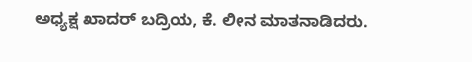ಅಧ್ಯಕ್ಷ ಖಾದರ್ ಬದ್ರಿಯ, ಕೆ. ಲೀನ ಮಾತನಾಡಿದರು.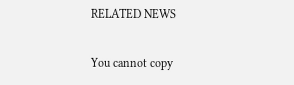RELATED NEWS

You cannot copy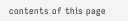contents of this page